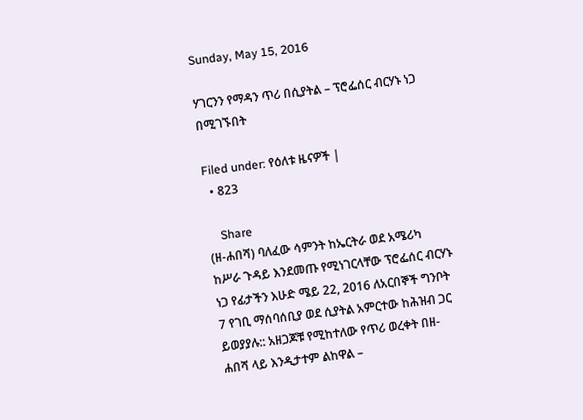Sunday, May 15, 2016

ሃገርንን የማዳን ጥሪ በሲያትል – ፕሮፌሰር ብርሃኑ ነጋ በሚገኙበት

Filed under: የዕለቱ ዜናዎች |
  • 823

    Share
(ዘ-ሐበሻ) ባለፈው ሳምንት ከኤርትራ ወደ አሜሪካ ከሥራ ጉዳይ እንደመጡ የሚነገርላቸው ፕሮፌሰር ብርሃኑ ነጋ የፊታችን እሁድ ሜይ 22, 2016 ለአርበኞች ግንቦት 7 የገቢ ማሰባሰቢያ ወደ ሲያትል አምርተው ከሕዝብ ጋር ይወያያሉ:: አዘጋጆቹ የሚከተለው የጥሪ ወረቀት በዘ-ሐበሻ ላይ እንዲታተም ልከዋል –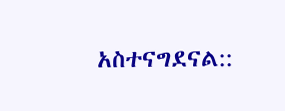አስተናግደናል::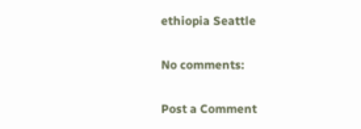ethiopia Seattle

No comments:

Post a Comment